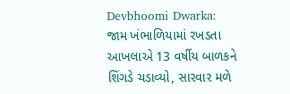Devbhoomi Dwarka: જામ ખંભાળિયામાં રખડતા આખલાએ 13 વર્ષીય બાળકને શિંગડે ચડાવ્યો, સારવાર મળે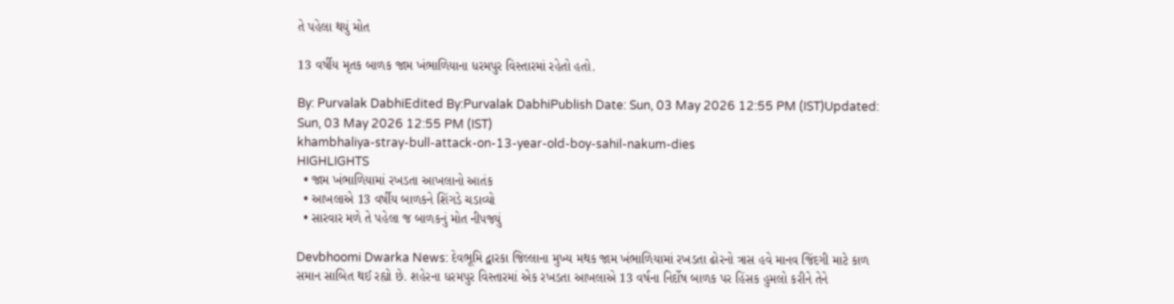તે પહેલા થયું મોત

13 વર્ષીય મૃતક બાળક જામ ખંભાળિયાના ધરમપુર વિસ્તારમાં રહેતો હતો.

By: Purvalak DabhiEdited By:Purvalak DabhiPublish Date: Sun, 03 May 2026 12:55 PM (IST)Updated: Sun, 03 May 2026 12:55 PM (IST)
khambhaliya-stray-bull-attack-on-13-year-old-boy-sahil-nakum-dies
HIGHLIGHTS
  • જામ ખંભાળિયામાં રખડતા આખલાનો આતંક
  • આખલાએ 13 વર્ષીય બાળકને શિંગડે ચડાવ્યો
  • સારવાર મળે તે પહેલા જ બાળકનું મોત નીપજ્યું

Devbhoomi Dwarka News: દેવભૂમિ દ્વારકા જિલ્લાના મુખ્ય મથક જામ ખંભાળિયામાં રખડતા ઢોરનો ત્રાસ હવે માનવ જિંદગી માટે કાળ સમાન સાબિત થઈ રહ્યો છે. શહેરના ધરમપુર વિસ્તારમાં એક રખડતા આખલાએ 13 વર્ષના નિર્દોષ બાળક પર હિંસક હુમલો કરીને તેને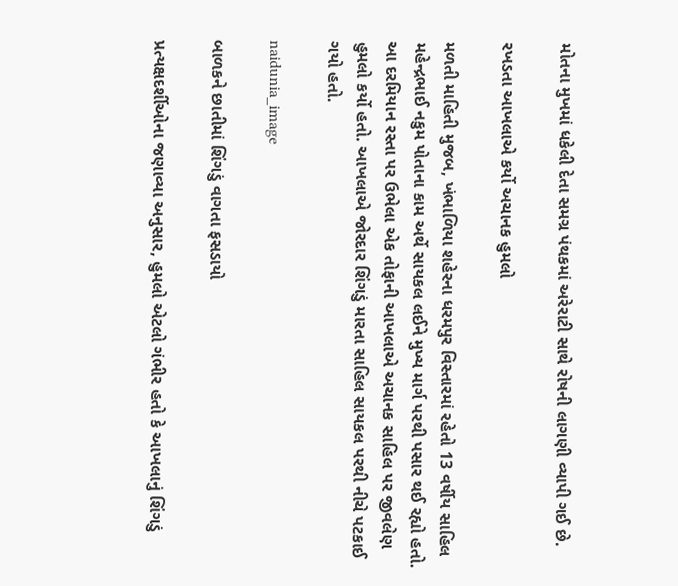મોતના મુખમાં ધકેલી દેતા સમગ્ર પંથકમાં અરેરાટી સાથે રોષની લાગણી વ્યાપી ગઈ છે.

રખડતા આખલાએ કર્યો અચાનક હુમલો

મળતી માહિતી મુજબ, ખંભાળિયા શહેરના ધરમપુર વિસ્તારમાં રહેતો 13 વર્ષીય સાહિલ મહેન્દ્રભાઈ નકુમ પોતાના કામ અર્થે સાયકલ લઈને મુખ્ય માર્ગ પરથી પસાર થઈ રહ્યો હતો. આ દરમિયાન રસ્તા પર ઉભેલા એક તોફાની આખલાએ અચાનક સાહિલ પર જીવલેણ હુમલો કર્યો હતો. આખલાએ જોરદાર શિંગડું મારતા સાહિલ સાયકલ પરથી નીચે પટકાઈ ગયો હતો.

naidunia_image

બાળકને છાતીમાં શિંગડું વાગતા ફસડાયો

પ્રત્યક્ષદર્શીઓના જણાવ્યા અનુસાર, હુમલો એટલો ગંભીર હતો કે આખલાનું શિંગડું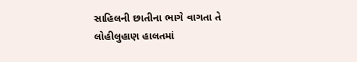સાહિલની છાતીના ભાગે વાગતા તે લોહીલુહાણ હાલતમાં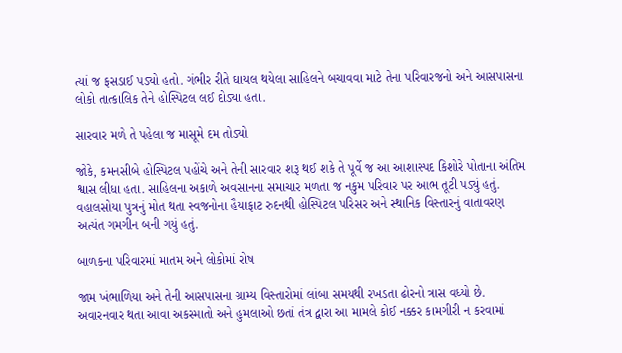ત્યાં જ ફસડાઈ પડ્યો હતો. ગંભીર રીતે ઘાયલ થયેલા સાહિલને બચાવવા માટે તેના પરિવારજનો અને આસપાસના લોકો તાત્કાલિક તેને હોસ્પિટલ લઈ દોડ્યા હતા.

સારવાર મળે તે પહેલા જ માસૂમે દમ તોડ્યો

જોકે, કમનસીબે હોસ્પિટલ પહોંચે અને તેની સારવાર શરૂ થઈ શકે તે પૂર્વે જ આ આશાસ્પદ કિશોરે પોતાના અંતિમ શ્વાસ લીધા હતા. સાહિલના અકાળે અવસાનના સમાચાર મળતા જ નકુમ પરિવાર પર આભ તૂટી પડ્યું હતું. વહાલસોયા પુત્રનું મોત થતા સ્વજનોના હૈયાફાટ રુદનથી હોસ્પિટલ પરિસર અને સ્થાનિક વિસ્તારનું વાતાવરણ અત્યંત ગમગીન બની ગયું હતું.

બાળકના પરિવારમાં માતમ અને લોકોમાં રોષ

જામ ખંભાળિયા અને તેની આસપાસના ગ્રામ્ય વિસ્તારોમાં લાંબા સમયથી રખડતા ઢોરનો ત્રાસ વધ્યો છે. અવારનવાર થતા આવા અકસ્માતો અને હુમલાઓ છતાં તંત્ર દ્વારા આ મામલે કોઈ નક્કર કામગીરી ન કરવામાં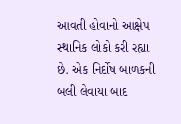આવતી હોવાનો આક્ષેપ સ્થાનિક લોકો કરી રહ્યા છે. એક નિર્દોષ બાળકની બલી લેવાયા બાદ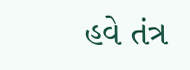હવે તંત્ર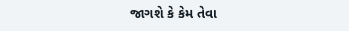જાગશે કે કેમ તેવા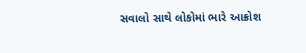સવાલો સાથે લોકોમાં ભારે આક્રોશ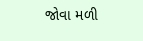જોવા મળી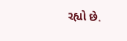રહ્યો છે.